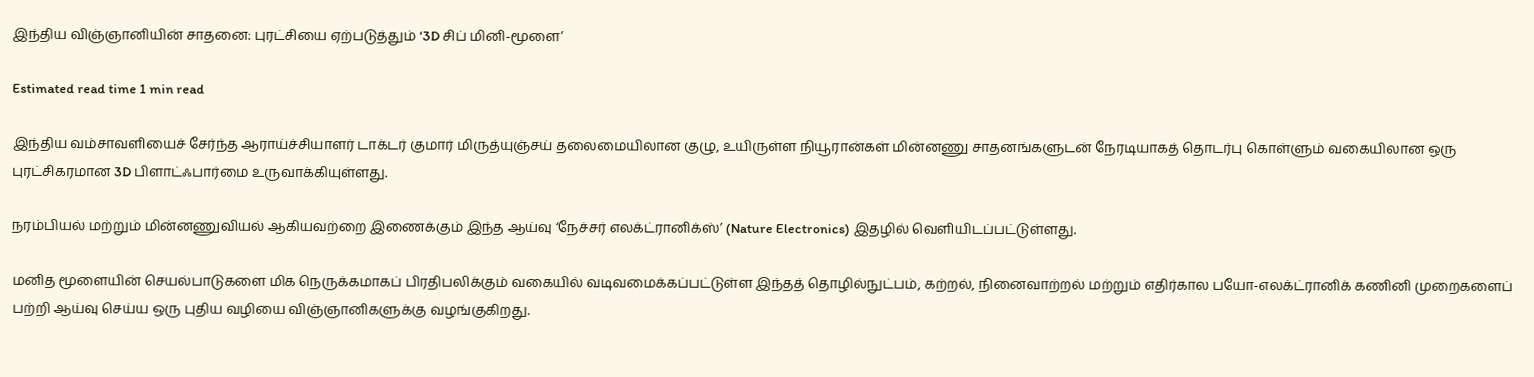இந்திய விஞ்ஞானியின் சாதனை: புரட்சியை ஏற்படுத்தும் ‘3D சிப் மினி-மூளை’

Estimated read time 1 min read

இந்திய வம்சாவளியைச் சேர்ந்த ஆராய்ச்சியாளர் டாக்டர் குமார் மிருத்யுஞ்சய் தலைமையிலான குழு, உயிருள்ள நியூரான்கள் மின்னணு சாதனங்களுடன் நேரடியாகத் தொடர்பு கொள்ளும் வகையிலான ஒரு புரட்சிகரமான 3D பிளாட்ஃபார்மை உருவாக்கியுள்ளது.

நரம்பியல் மற்றும் மின்னணுவியல் ஆகியவற்றை இணைக்கும் இந்த ஆய்வு ‘நேச்சர் எலக்ட்ரானிக்ஸ்’ (Nature Electronics) இதழில் வெளியிடப்பட்டுள்ளது.

மனித மூளையின் செயல்பாடுகளை மிக நெருக்கமாகப் பிரதிபலிக்கும் வகையில் வடிவமைக்கப்பட்டுள்ள இந்தத் தொழில்நுட்பம், கற்றல், நினைவாற்றல் மற்றும் எதிர்கால பயோ-எலக்ட்ரானிக் கணினி முறைகளைப் பற்றி ஆய்வு செய்ய ஒரு புதிய வழியை விஞ்ஞானிகளுக்கு வழங்குகிறது.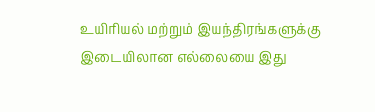உயிரியல் மற்றும் இயந்திரங்களுக்கு இடையிலான எல்லையை இது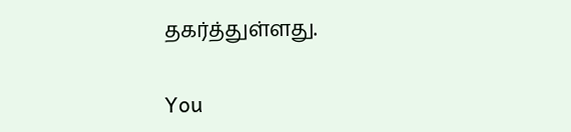தகர்த்துள்ளது.

You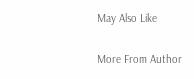May Also Like

More From Author